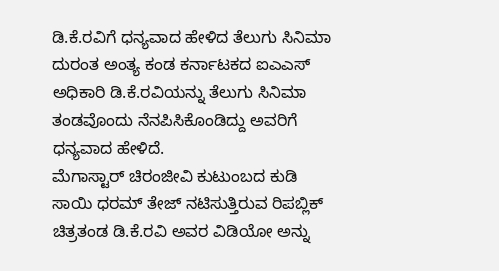ಡಿ.ಕೆ.ರವಿಗೆ ಧನ್ಯವಾದ ಹೇಳಿದ ತೆಲುಗು ಸಿನಿಮಾ
ದುರಂತ ಅಂತ್ಯ ಕಂಡ ಕರ್ನಾಟಕದ ಐಎಎಸ್ ಅಧಿಕಾರಿ ಡಿ.ಕೆ.ರವಿಯನ್ನು ತೆಲುಗು ಸಿನಿಮಾ ತಂಡವೊಂದು ನೆನಪಿಸಿಕೊಂಡಿದ್ದು ಅವರಿಗೆ ಧನ್ಯವಾದ ಹೇಳಿದೆ.
ಮೆಗಾಸ್ಟಾರ್ ಚಿರಂಜೀವಿ ಕುಟುಂಬದ ಕುಡಿ ಸಾಯಿ ಧರಮ್ ತೇಜ್ ನಟಿಸುತ್ತಿರುವ ರಿಪಬ್ಲಿಕ್ ಚಿತ್ರತಂಡ ಡಿ.ಕೆ.ರವಿ ಅವರ ವಿಡಿಯೋ ಅನ್ನು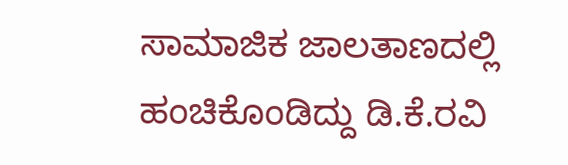ಸಾಮಾಜಿಕ ಜಾಲತಾಣದಲ್ಲಿ ಹಂಚಿಕೊಂಡಿದ್ದು ಡಿ.ಕೆ.ರವಿ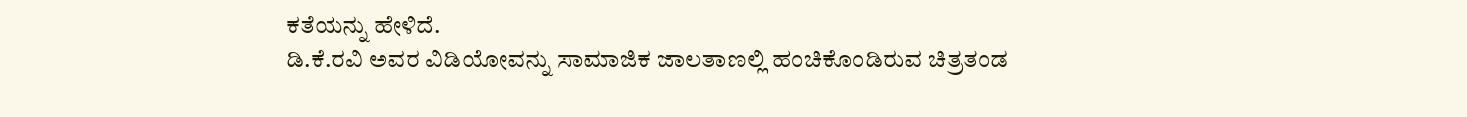ಕತೆಯನ್ನು ಹೇಳಿದೆ.
ಡಿ.ಕೆ.ರವಿ ಅವರ ವಿಡಿಯೋವನ್ನು ಸಾಮಾಜಿಕ ಜಾಲತಾಣಲ್ಲಿ ಹಂಚಿಕೊಂಡಿರುವ ಚಿತ್ರತಂಡ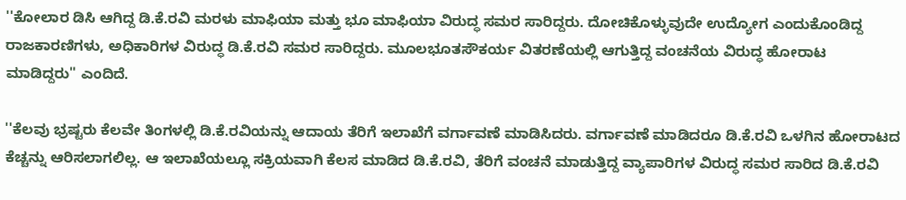''ಕೋಲಾರ ಡಿಸಿ ಆಗಿದ್ದ ಡಿ.ಕೆ.ರವಿ ಮರಳು ಮಾಫಿಯಾ ಮತ್ತು ಭೂ ಮಾಫಿಯಾ ವಿರುದ್ಧ ಸಮರ ಸಾರಿದ್ದರು. ದೋಚಿಕೊಳ್ಳುವುದೇ ಉದ್ಯೋಗ ಎಂದುಕೊಂಡಿದ್ದ ರಾಜಕಾರಣಿಗಳು, ಅಧಿಕಾರಿಗಳ ವಿರುದ್ಧ ಡಿ.ಕೆ.ರವಿ ಸಮರ ಸಾರಿದ್ದರು. ಮೂಲಭೂತಸೌಕರ್ಯ ವಿತರಣೆಯಲ್ಲಿ ಆಗುತ್ತಿದ್ದ ವಂಚನೆಯ ವಿರುದ್ಧ ಹೋರಾಟ ಮಾಡಿದ್ದರು'' ಎಂದಿದೆ.

''ಕೆಲವು ಭ್ರಷ್ಟರು ಕೆಲವೇ ತಿಂಗಳಲ್ಲಿ ಡಿ.ಕೆ.ರವಿಯನ್ನು ಆದಾಯ ತೆರಿಗೆ ಇಲಾಖೆಗೆ ವರ್ಗಾವಣೆ ಮಾಡಿಸಿದರು. ವರ್ಗಾವಣೆ ಮಾಡಿದರೂ ಡಿ.ಕೆ.ರವಿ ಒಳಗಿನ ಹೋರಾಟದ ಕೆಚ್ಚನ್ನು ಆರಿಸಲಾಗಲಿಲ್ಲ. ಆ ಇಲಾಖೆಯಲ್ಲೂ ಸಕ್ರಿಯವಾಗಿ ಕೆಲಸ ಮಾಡಿದ ಡಿ.ಕೆ.ರವಿ, ತೆರಿಗೆ ವಂಚನೆ ಮಾಡುತ್ತಿದ್ದ ವ್ಯಾಪಾರಿಗಳ ವಿರುದ್ಧ ಸಮರ ಸಾರಿದ ಡಿ.ಕೆ.ರವಿ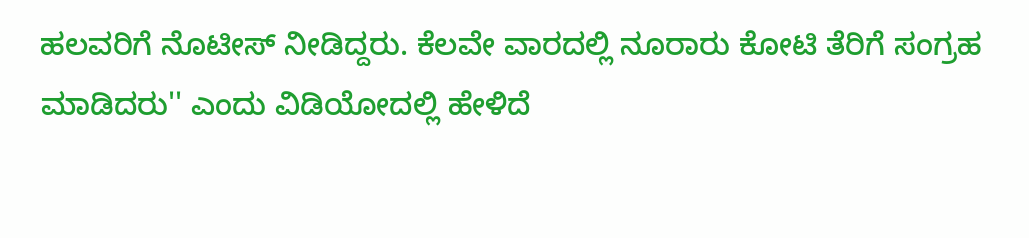ಹಲವರಿಗೆ ನೊಟೀಸ್ ನೀಡಿದ್ದರು. ಕೆಲವೇ ವಾರದಲ್ಲಿ ನೂರಾರು ಕೋಟಿ ತೆರಿಗೆ ಸಂಗ್ರಹ ಮಾಡಿದರು'' ಎಂದು ವಿಡಿಯೋದಲ್ಲಿ ಹೇಳಿದೆ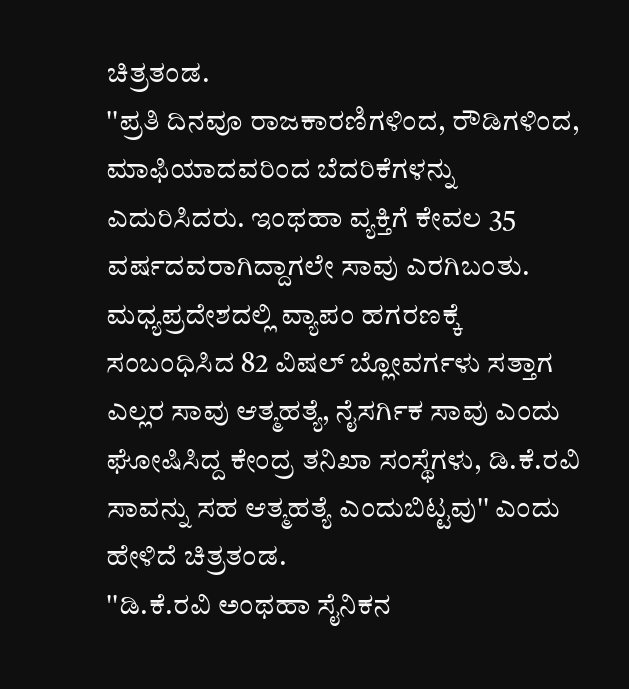ಚಿತ್ರತಂಡ.
''ಪ್ರತಿ ದಿನವೂ ರಾಜಕಾರಣಿಗಳಿಂದ, ರೌಡಿಗಳಿಂದ, ಮಾಫಿಯಾದವರಿಂದ ಬೆದರಿಕೆಗಳನ್ನು ಎದುರಿಸಿದರು. ಇಂಥಹಾ ವ್ಯಕ್ತಿಗೆ ಕೇವಲ 35 ವರ್ಷದವರಾಗಿದ್ದಾಗಲೇ ಸಾವು ಎರಗಿಬಂತು. ಮಧ್ಯಪ್ರದೇಶದಲ್ಲಿ ವ್ಯಾಪಂ ಹಗರಣಕ್ಕೆ ಸಂಬಂಧಿಸಿದ 82 ವಿಷಲ್ ಬ್ಲೋವರ್ಗಳು ಸತ್ತಾಗ ಎಲ್ಲರ ಸಾವು ಆತ್ಮಹತ್ಯೆ, ನೈಸರ್ಗಿಕ ಸಾವು ಎಂದು ಘೋಷಿಸಿದ್ದ ಕೇಂದ್ರ ತನಿಖಾ ಸಂಸ್ಥೆಗಳು, ಡಿ.ಕೆ.ರವಿ ಸಾವನ್ನು ಸಹ ಆತ್ಮಹತ್ಯೆ ಎಂದುಬಿಟ್ಟವು'' ಎಂದು ಹೇಳಿದೆ ಚಿತ್ರತಂಡ.
''ಡಿ.ಕೆ.ರವಿ ಅಂಥಹಾ ಸೈನಿಕನ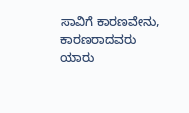ಸಾವಿಗೆ ಕಾರಣವೇನು, ಕಾರಣರಾದವರು ಯಾರು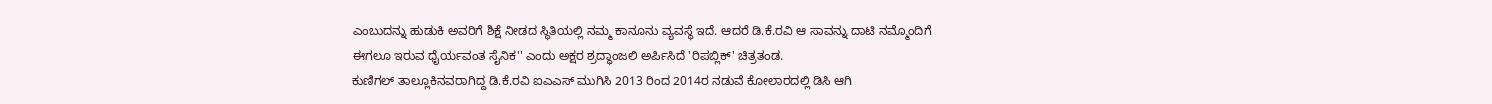ಎಂಬುದನ್ನು ಹುಡುಕಿ ಅವರಿಗೆ ಶಿಕ್ಷೆ ನೀಡದ ಸ್ಥಿತಿಯಲ್ಲಿ ನಮ್ಮ ಕಾನೂನು ವ್ಯವಸ್ಥೆ ಇದೆ. ಆದರೆ ಡಿ.ಕೆ.ರವಿ ಆ ಸಾವನ್ನು ದಾಟಿ ನಮ್ಮೊಂದಿಗೆ ಈಗಲೂ ಇರುವ ಧೈರ್ಯವಂತ ಸೈನಿಕ'' ಎಂದು ಅಕ್ಷರ ಶ್ರದ್ಧಾಂಜಲಿ ಅರ್ಪಿಸಿದೆ 'ರಿಪಬ್ಲಿಕ್' ಚಿತ್ರತಂಡ.
ಕುಣಿಗಲ್ ತಾಲ್ಲೂಕಿನವರಾಗಿದ್ದ ಡಿ.ಕೆ.ರವಿ ಐಎಎಸ್ ಮುಗಿಸಿ 2013 ರಿಂದ 2014ರ ನಡುವೆ ಕೋಲಾರದಲ್ಲಿ ಡಿಸಿ ಆಗಿ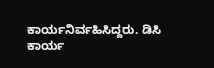ಕಾರ್ಯನಿರ್ವಹಿಸಿದ್ದರು. ಡಿಸಿ ಕಾರ್ಯ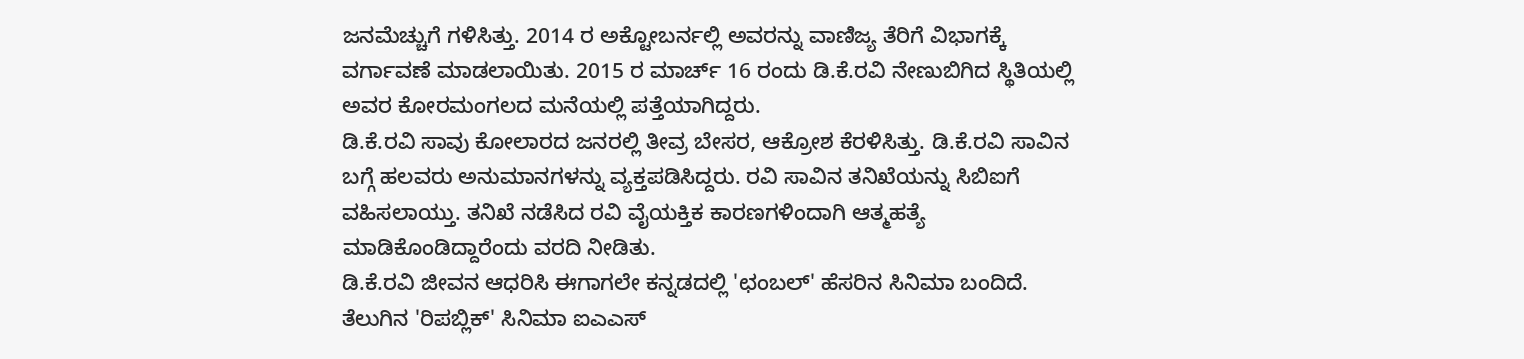ಜನಮೆಚ್ಚುಗೆ ಗಳಿಸಿತ್ತು. 2014 ರ ಅಕ್ಟೋಬರ್ನಲ್ಲಿ ಅವರನ್ನು ವಾಣಿಜ್ಯ ತೆರಿಗೆ ವಿಭಾಗಕ್ಕೆ ವರ್ಗಾವಣೆ ಮಾಡಲಾಯಿತು. 2015 ರ ಮಾರ್ಚ್ 16 ರಂದು ಡಿ.ಕೆ.ರವಿ ನೇಣುಬಿಗಿದ ಸ್ಥಿತಿಯಲ್ಲಿ ಅವರ ಕೋರಮಂಗಲದ ಮನೆಯಲ್ಲಿ ಪತ್ತೆಯಾಗಿದ್ದರು.
ಡಿ.ಕೆ.ರವಿ ಸಾವು ಕೋಲಾರದ ಜನರಲ್ಲಿ ತೀವ್ರ ಬೇಸರ, ಆಕ್ರೋಶ ಕೆರಳಿಸಿತ್ತು. ಡಿ.ಕೆ.ರವಿ ಸಾವಿನ ಬಗ್ಗೆ ಹಲವರು ಅನುಮಾನಗಳನ್ನು ವ್ಯಕ್ತಪಡಿಸಿದ್ದರು. ರವಿ ಸಾವಿನ ತನಿಖೆಯನ್ನು ಸಿಬಿಐಗೆ ವಹಿಸಲಾಯ್ತು. ತನಿಖೆ ನಡೆಸಿದ ರವಿ ವೈಯಕ್ತಿಕ ಕಾರಣಗಳಿಂದಾಗಿ ಆತ್ಮಹತ್ಯೆ ಮಾಡಿಕೊಂಡಿದ್ದಾರೆಂದು ವರದಿ ನೀಡಿತು.
ಡಿ.ಕೆ.ರವಿ ಜೀವನ ಆಧರಿಸಿ ಈಗಾಗಲೇ ಕನ್ನಡದಲ್ಲಿ 'ಛಂಬಲ್' ಹೆಸರಿನ ಸಿನಿಮಾ ಬಂದಿದೆ. ತೆಲುಗಿನ 'ರಿಪಬ್ಲಿಕ್' ಸಿನಿಮಾ ಐಎಎಸ್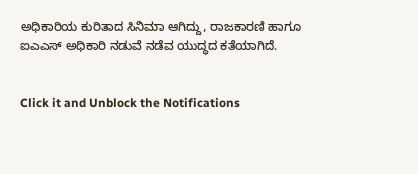ಅಧಿಕಾರಿಯ ಕುರಿತಾದ ಸಿನಿಮಾ ಆಗಿದ್ದು, ರಾಜಕಾರಣಿ ಹಾಗೂ ಐಎಎಸ್ ಅಧಿಕಾರಿ ನಡುವೆ ನಡೆವ ಯುದ್ಧದ ಕತೆಯಾಗಿದೆ.


Click it and Unblock the Notifications